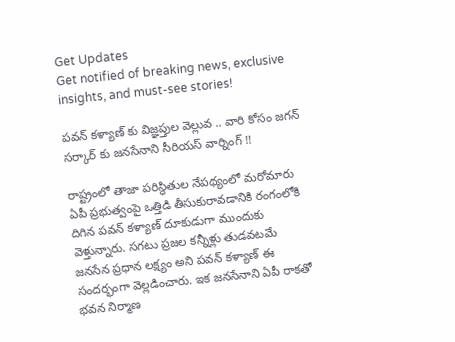Get Updates
Get notified of breaking news, exclusive insights, and must-see stories!

పవన్ కళ్యాణ్ కు విజ్ఞప్తుల వెల్లువ .. వారి కోసం జగన్ సర్కార్ కు జనసేనాని సీరియస్ వార్నింగ్ !!

రాష్ట్రంలో తాజా పరిస్థితుల నేపథ్యంలో మరోమారు ఏపీ ప్రభుత్వంపై ఒత్తిడి తీసుకురావడానికి రంగంలోకి దిగిన పవన్ కళ్యాణ్ దూకుడుగా ముందుకు వెళ్తున్నారు. సగటు ప్రజల కన్నీళ్లు తుడవటమే జనసేన ప్రధాన లక్ష్యం అని పవన్ కళ్యాణ్ ఈ సందర్భంగా వెల్లడించారు. ఇక జనసేనాని ఏపీ రాకతో భవన నిర్మాణ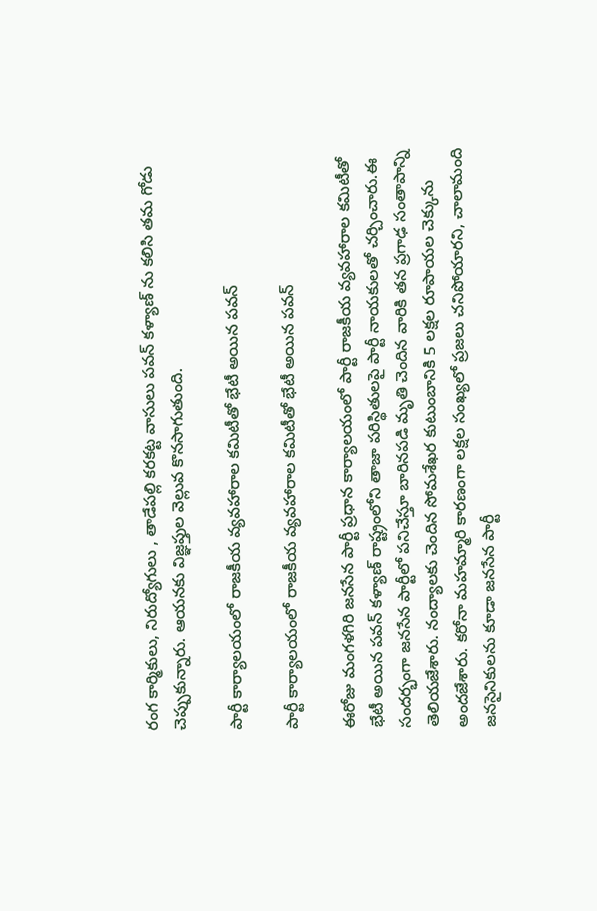రంగ కార్మికులు, నిరుద్యోగులు , తాడేపల్లి కరకట్ట వాసులు పవన్ కళ్యాణ్ ను కలిసి తమ గోడు చెప్పుకున్నారు. ఆయనకు విజ్ఞప్తుల వెల్లువ కొనసాగుతుంది.

పార్టీ కార్యాలయంలో రాజకీయ వ్యవహారాల కమిటీతో భేటీ అయిన పవన్

పార్టీ కార్యాలయంలో రాజకీయ వ్యవహారాల కమిటీతో భేటీ అయిన పవన్

ఈరోజు మంగళగిరి జనసేన పార్టీ ప్రధాన కార్యాలయంలో పార్టీ రాజకీయ వ్యవహారాల కమిటీతో భేటీ అయిన పవన్ కళ్యాణ్ రాష్ట్రంలోని తాజా పరిస్థితులపై పార్టీ నాయకులతో చర్చించారు.ఈ సందర్భంగా జనసేన పార్టీలో పనిచేస్తూ బారినపడి మృతి చెందిన వారికి తన ప్రగాఢ సంతాపాన్ని తెలియజేశారు. నంద్యాలకు చెందిన సోమశేఖర కుటుంబానికి 5 లక్షల రూపాయల చెక్కును అందజేశారు. కరోనా మహమ్మారి కారణంగా లక్షల సంఖ్యలో ప్రజలు చనిపోయారని, చాలామంది జనసైనికులను కూడా జనసేన పార్టీ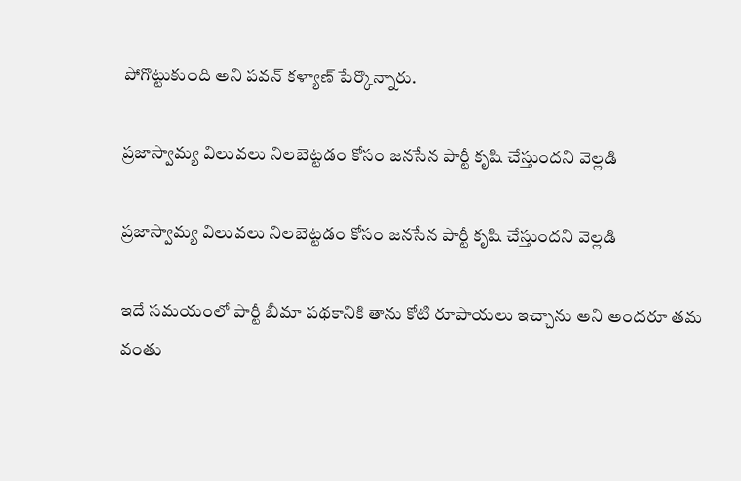పోగొట్టుకుంది అని పవన్ కళ్యాణ్ పేర్కొన్నారు.

ప్రజాస్వామ్య విలువలు నిలబెట్టడం కోసం జనసేన పార్టీ కృషి చేస్తుందని వెల్లడి

ప్రజాస్వామ్య విలువలు నిలబెట్టడం కోసం జనసేన పార్టీ కృషి చేస్తుందని వెల్లడి

ఇదే సమయంలో పార్టీ బీమా పథకానికి తాను కోటి రూపాయలు ఇచ్చాను అని అందరూ తమ వంతు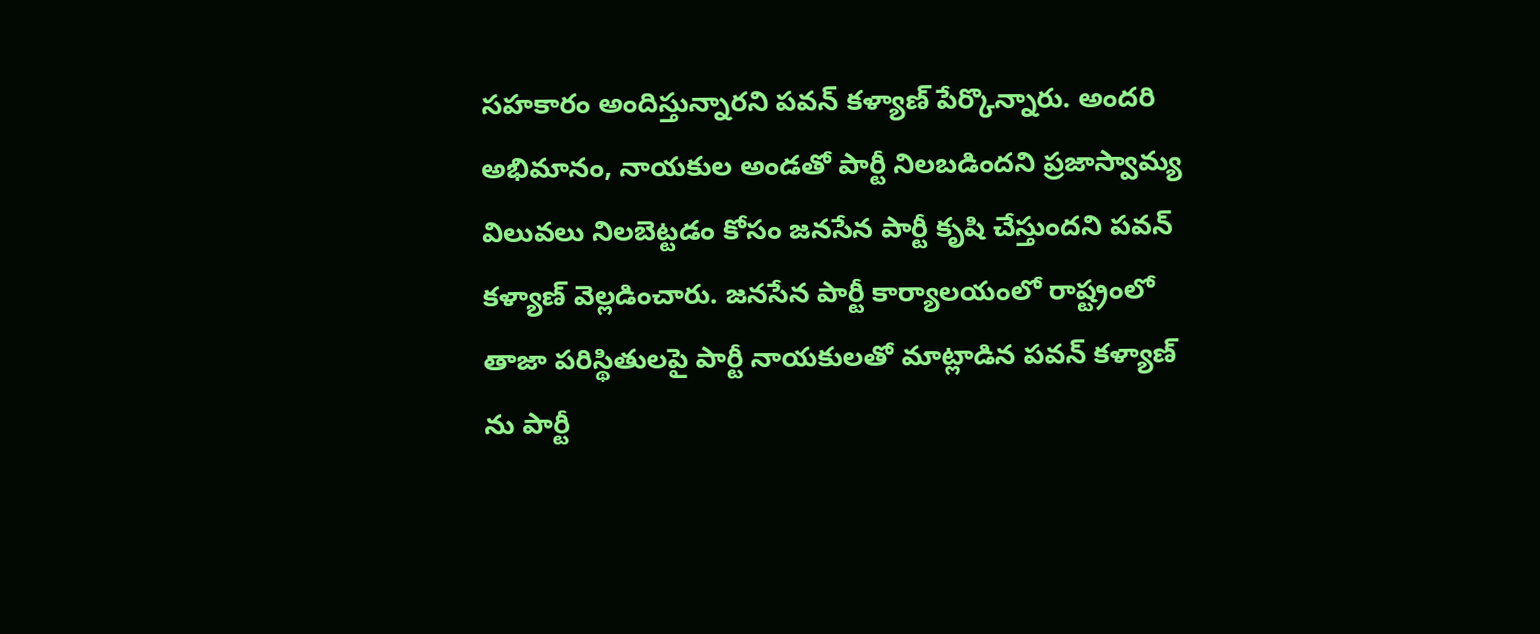సహకారం అందిస్తున్నారని పవన్ కళ్యాణ్ పేర్కొన్నారు. అందరి అభిమానం, నాయకుల అండతో పార్టీ నిలబడిందని ప్రజాస్వామ్య విలువలు నిలబెట్టడం కోసం జనసేన పార్టీ కృషి చేస్తుందని పవన్ కళ్యాణ్ వెల్లడించారు. జనసేన పార్టీ కార్యాలయంలో రాష్ట్రంలో తాజా పరిస్థితులపై పార్టీ నాయకులతో మాట్లాడిన పవన్ కళ్యాణ్ ను పార్టీ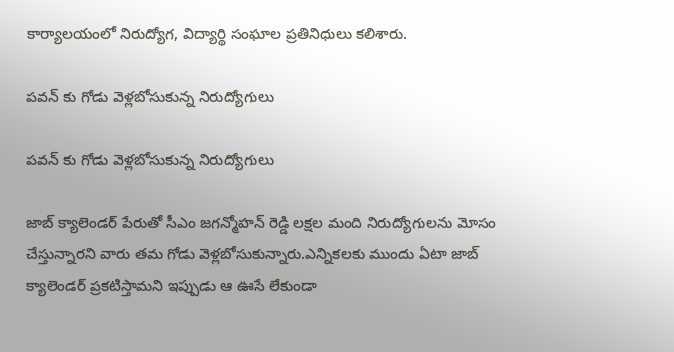కార్యాలయంలో నిరుద్యోగ, విద్యార్థి సంఘాల ప్రతినిధులు కలిశారు.

పవన్ కు గోడు వెళ్లబోసుకున్న నిరుద్యోగులు

పవన్ కు గోడు వెళ్లబోసుకున్న నిరుద్యోగులు

జాబ్ క్యాలెండర్ పేరుతో సీఎం జగన్మోహన్ రెడ్డి లక్షల మంది నిరుద్యోగులను మోసం చేస్తున్నారని వారు తమ గోడు వెళ్లబోసుకున్నారు.ఎన్నికలకు ముందు ఏటా జాబ్ క్యాలెండర్ ప్రకటిస్తామని ఇప్పుడు ఆ ఊసే లేకుండా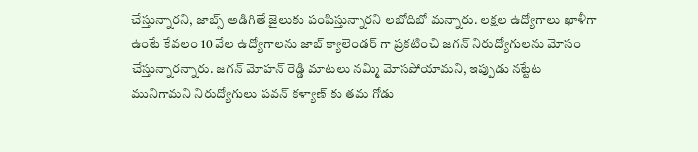చేస్తున్నారని, జాబ్స్ అడిగితే జైలుకు పంపిస్తున్నారని లబోదిబో మన్నారు. లక్షల ఉద్యోగాలు ఖాళీగా ఉంటే కేవలం 10 వేల ఉద్యోగాలను జాబ్ క్యాలెండర్ గా ప్రకటించి జగన్ నిరుద్యోగులను మోసం చేస్తున్నారన్నారు. జగన్ మోహన్ రెడ్డి మాటలు నమ్మి మోసపోయామని, ఇప్పుడు నట్టేట మునిగామని నిరుద్యోగులు పవన్ కళ్యాణ్ కు తమ గోడు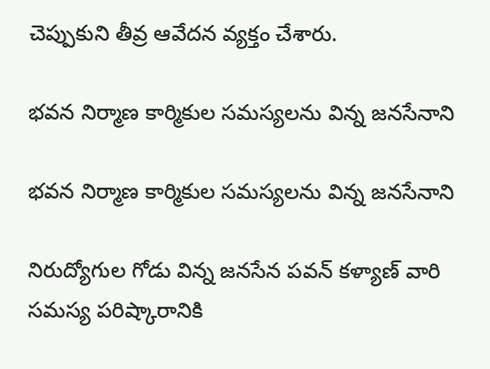చెప్పుకుని తీవ్ర ఆవేదన వ్యక్తం చేశారు.

భవన నిర్మాణ కార్మికుల సమస్యలను విన్న జనసేనాని

భవన నిర్మాణ కార్మికుల సమస్యలను విన్న జనసేనాని

నిరుద్యోగుల గోడు విన్న జనసేన పవన్ కళ్యాణ్ వారి సమస్య పరిష్కారానికి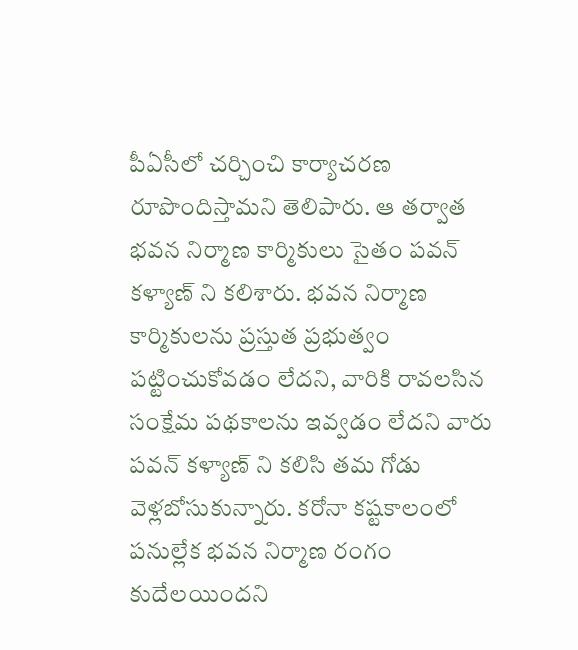పీఏసీలో చర్చించి కార్యాచరణ రూపొందిస్తామని తెలిపారు. ఆ తర్వాత భవన నిర్మాణ కార్మికులు సైతం పవన్ కళ్యాణ్ ని కలిశారు. భవన నిర్మాణ కార్మికులను ప్రస్తుత ప్రభుత్వం పట్టించుకోవడం లేదని, వారికి రావలసిన సంక్షేమ పథకాలను ఇవ్వడం లేదని వారు పవన్ కళ్యాణ్ ని కలిసి తమ గోడు వెళ్లబోసుకున్నారు. కరోనా కష్టకాలంలో పనుల్లేక భవన నిర్మాణ రంగం కుదేలయిందని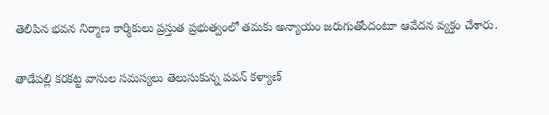తెలిపిన భవన నిర్మాణ కార్మికులు ప్రస్తుత ప్రభుత్వంలో తమకు అన్యాయం జరుగుతోందంటూ ఆవేదన వ్యక్తం చేశారు.

తాడేపల్లి కరకట్ట వాసుల సమస్యలు తెలుసుకున్న పవన్ కళ్యాణ్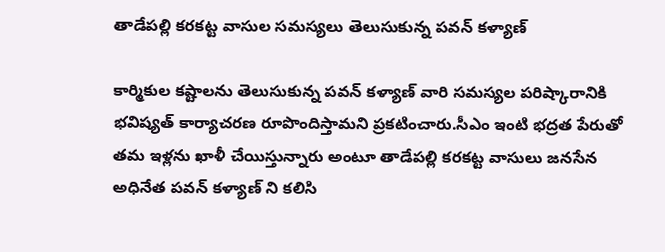తాడేపల్లి కరకట్ట వాసుల సమస్యలు తెలుసుకున్న పవన్ కళ్యాణ్

కార్మికుల కష్టాలను తెలుసుకున్న పవన్ కళ్యాణ్ వారి సమస్యల పరిష్కారానికి భవిష్యత్ కార్యాచరణ రూపొందిస్తామని ప్రకటించారు.సీఎం ఇంటి భద్రత పేరుతో తమ ఇళ్లను ఖాళీ చేయిస్తున్నారు అంటూ తాడేపల్లి కరకట్ట వాసులు జనసేన అధినేత పవన్ కళ్యాణ్ ని కలిసి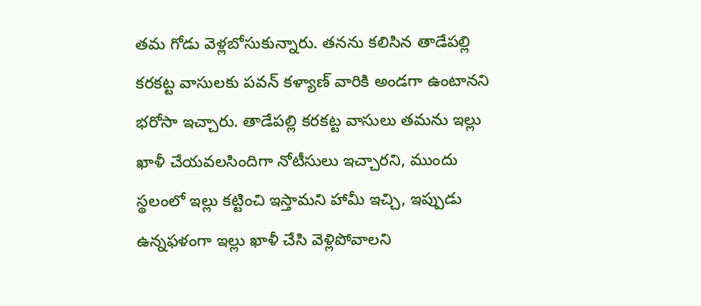తమ గోడు వెళ్లబోసుకున్నారు. తనను కలిసిన తాడేపల్లి కరకట్ట వాసులకు పవన్ కళ్యాణ్ వారికి అండగా ఉంటానని భరోసా ఇచ్చారు. తాడేపల్లి కరకట్ట వాసులు తమను ఇల్లు ఖాళీ చేయవలసిందిగా నోటీసులు ఇచ్చారని, ముందు స్థలంలో ఇల్లు కట్టించి ఇస్తామని హామీ ఇచ్చి, ఇప్పుడు ఉన్నఫళంగా ఇల్లు ఖాళీ చేసి వెళ్లిపోవాలని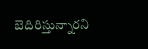బెదిరిస్తున్నారని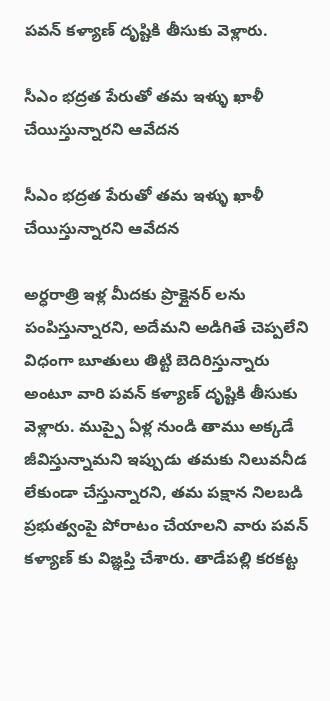పవన్ కళ్యాణ్ దృష్టికి తీసుకు వెళ్లారు.

సీఎం భద్రత పేరుతో తమ ఇళ్ళు ఖాళీ చేయిస్తున్నారని ఆవేదన

సీఎం భద్రత పేరుతో తమ ఇళ్ళు ఖాళీ చేయిస్తున్నారని ఆవేదన

అర్ధరాత్రి ఇళ్ల మీదకు ప్రొక్లైనర్ లను పంపిస్తున్నారని, అదేమని అడిగితే చెప్పలేని విధంగా బూతులు తిట్టి బెదిరిస్తున్నారు అంటూ వారి పవన్ కళ్యాణ్ దృష్టికి తీసుకు వెళ్లారు. ముప్పై ఏళ్ల నుండి తాము అక్కడే జీవిస్తున్నామని ఇప్పుడు తమకు నిలువనీడ లేకుండా చేస్తున్నారని, తమ పక్షాన నిలబడి ప్రభుత్వంపై పోరాటం చేయాలని వారు పవన్ కళ్యాణ్ కు విజ్ఞప్తి చేశారు. తాడేపల్లి కరకట్ట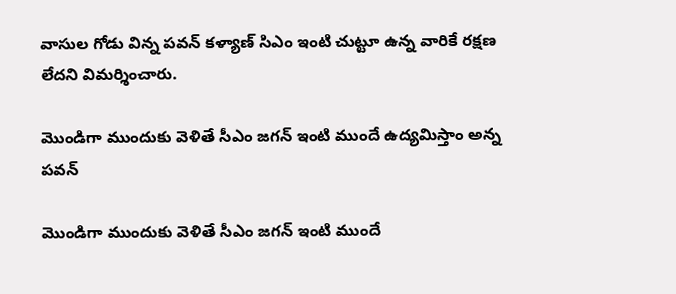వాసుల గోడు విన్న పవన్ కళ్యాణ్ సిఎం ఇంటి చుట్టూ ఉన్న వారికే రక్షణ లేదని విమర్శించారు.

మొండిగా ముందుకు వెళితే సీఎం జగన్ ఇంటి ముందే ఉద్యమిస్తాం అన్న పవన్

మొండిగా ముందుకు వెళితే సీఎం జగన్ ఇంటి ముందే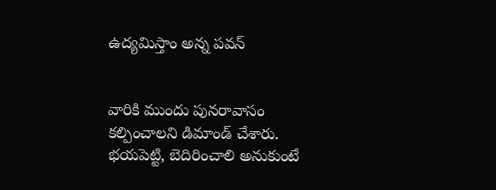ఉద్యమిస్తాం అన్న పవన్


వారికి ముందు పునరావాసం కల్పించాలని డిమాండ్ చేశారు. భయపెట్టి, బెదిరించాలి అనుకుంటే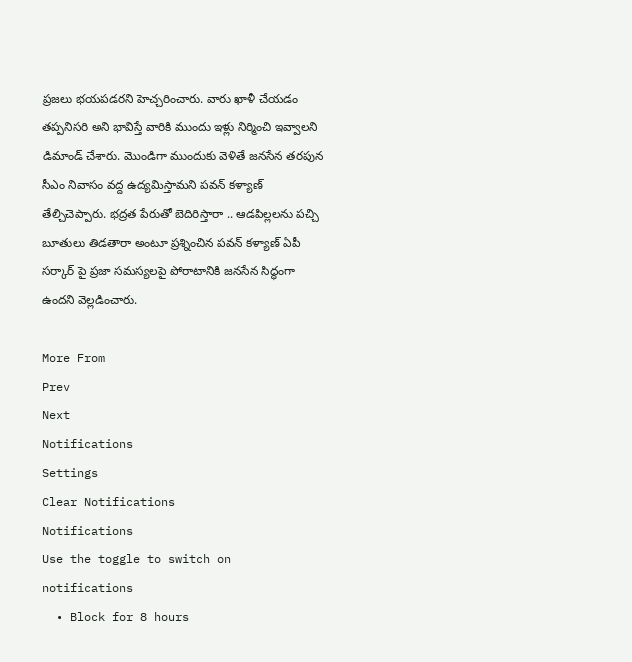ప్రజలు భయపడరని హెచ్చరించారు. వారు ఖాళీ చేయడం తప్పనిసరి అని భావిస్తే వారికి ముందు ఇళ్లు నిర్మించి ఇవ్వాలని డిమాండ్ చేశారు. మొండిగా ముందుకు వెళితే జనసేన తరపున సీఎం నివాసం వద్ద ఉద్యమిస్తామని పవన్ కళ్యాణ్ తేల్చిచెప్పారు. భద్రత పేరుతో బెదిరిస్తారా .. ఆడపిల్లలను పచ్చి బూతులు తిడతారా అంటూ ప్రశ్నించిన పవన్ కళ్యాణ్ ఏపీ సర్కార్ పై ప్రజా సమస్యలపై పోరాటానికి జనసేన సిద్ధంగా ఉందని వెల్లడించారు.

More From
Prev
Next
Notifications
Settings
Clear Notifications
Notifications
Use the toggle to switch on notifications
  • Block for 8 hours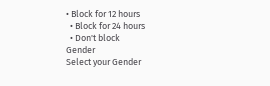• Block for 12 hours
  • Block for 24 hours
  • Don't block
Gender
Select your Gender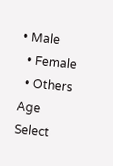• Male
  • Female
  • Others
Age
Select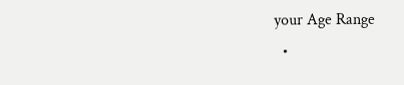your Age Range
  •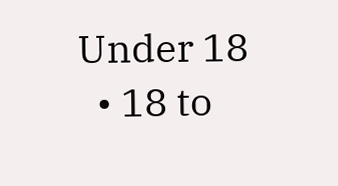Under 18
  • 18 to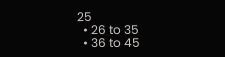25
  • 26 to 35
  • 36 to 45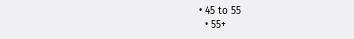• 45 to 55
  • 55+